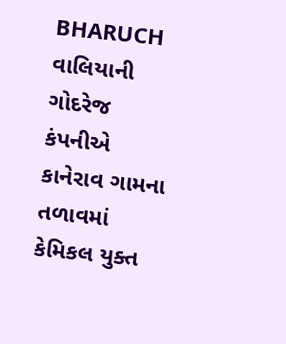BHARUCH
વાલિયાની ગોદરેજ કંપનીએ કાનેરાવ ગામના તળાવમાં કેમિકલ યુક્ત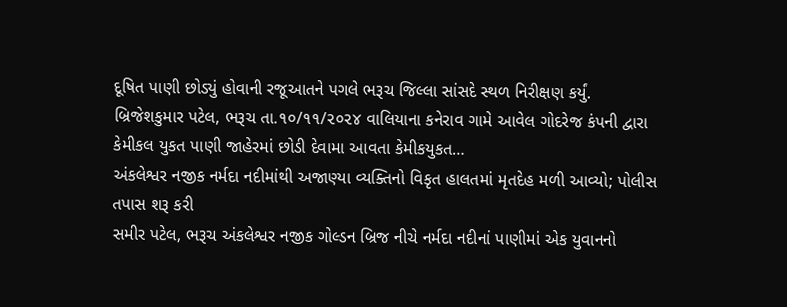દૂષિત પાણી છોડ્યું હોવાની રજૂઆતને પગલે ભરૂચ જિલ્લા સાંસદે સ્થળ નિરીક્ષણ કર્યું.
બ્રિજેશકુમાર પટેલ, ભરૂચ તા.૧૦/૧૧/૨૦૨૪ વાલિયાના કનેરાવ ગામે આવેલ ગોદરેજ કંપની દ્વારા કેમીકલ યુકત પાણી જાહેરમાં છોડી દેવામા આવતા કેમીકયુકત…
અંકલેશ્વર નજીક નર્મદા નદીમાંથી અજાણ્યા વ્યક્તિનો વિકૃત હાલતમાં મૃતદેહ મળી આવ્યો; પોલીસ તપાસ શરૂ કરી
સમીર પટેલ, ભરૂચ અંકલેશ્વર નજીક ગોલ્ડન બ્રિજ નીચે નર્મદા નદીનાં પાણીમાં એક યુવાનનો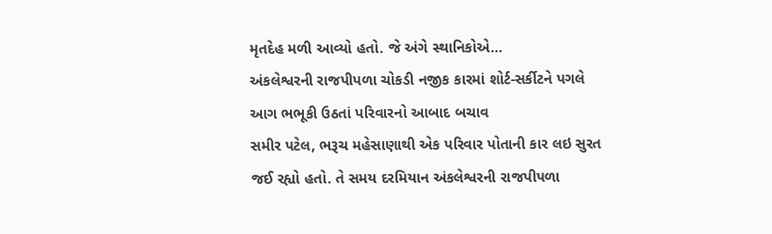મૃતદેહ મળી આવ્યો હતો. જે અંગે સ્થાનિકોએ…
અંકલેશ્વરની રાજપીપળા ચોકડી નજીક કારમાં શોર્ટ-સર્કીટને પગલે આગ ભભૂકી ઉઠતાં પરિવારનો આબાદ બચાવ
સમીર પટેલ, ભરૂચ મહેસાણાથી એક પરિવાર પોતાની કાર લઇ સુરત જઈ રહ્યો હતો. તે સમય દરમિયાન અંકલેશ્વરની રાજપીપળા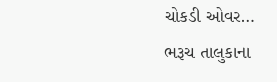ચોકડી ઓવર…
ભરૂચ તાલુકાના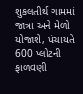શુકલતીર્થ ગામમાં જાત્રા અને મેળો યોજાશે, પંચાયતે 600 પ્લોટની ફાળવણી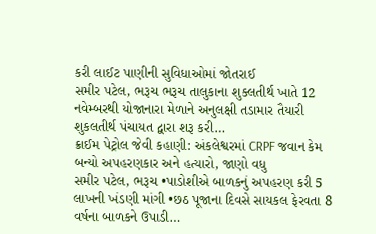કરી લાઈટ પાણીની સુવિધાઓમાં જોતરાઈ
સમીર પટેલ, ભરૂચ ભરૂચ તાલુકાના શુક્લતીર્થ ખાતે 12 નવેમ્બરથી યોજાનારા મેળાને અનુલક્ષી તડામાર તૈયારી શુકલતીર્થ પંચાયત દ્વારા શરૂ કરી…
ક્રાઈમ પેટ્રોલ જેવી કહાણી: અંકલેશ્વરમાં CRPF જવાન કેમ બન્યો અપહરણકાર અને હત્યારો, જાણો વધુ
સમીર પટેલ, ભરૂચ •પાડોશીએ બાળકનું અપહરણ કરી 5 લાખની ખંડણી માંગી •છઠ પૂજાના દિવસે સાયકલ ફેરવતા 8 વર્ષના બાળકને ઉપાડી…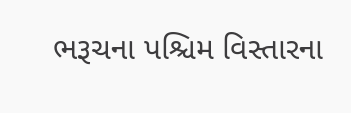ભરૂચના પશ્ચિમ વિસ્તારના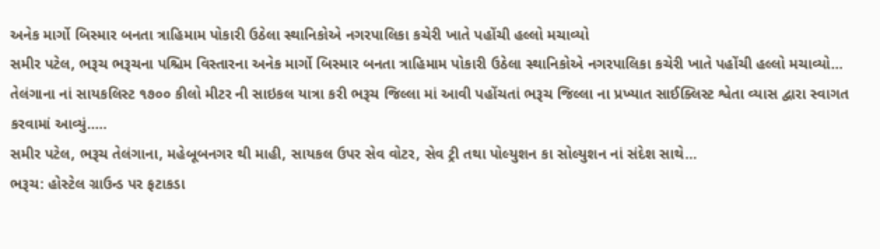અનેક માર્ગો બિસ્માર બનતા ત્રાહિમામ પોકારી ઉઠેલા સ્થાનિકોએ નગરપાલિકા કચેરી ખાતે પહોંચી હલ્લો મચાવ્યો
સમીર પટેલ, ભરૂચ ભરૂચના પશ્ચિમ વિસ્તારના અનેક માર્ગો બિસ્માર બનતા ત્રાહિમામ પોકારી ઉઠેલા સ્થાનિકોએ નગરપાલિકા કચેરી ખાતે પહોંચી હલ્લો મચાવ્યો…
તેલંગાના નાં સાયકલિસ્ટ ૧૭૦૦ કીલો મીટર ની સાઇકલ યાત્રા કરી ભરૂચ જિલ્લા માં આવી પહોંચતાં ભરૂચ જિલ્લા ના પ્રખ્યાત સાઈક્લિસ્ટ શ્વેતા વ્યાસ દ્વારા સ્વાગત કરવામાં આવ્યું…..
સમીર પટેલ, ભરૂચ તેલંગાના, મહેબૂબનગર થી માહી, સાયકલ ઉપર સેવ વોટર, સેવ ટ્રી તથા પોલ્યુશન કા સોલ્યુશન નાં સંદેશ સાથે…
ભરૂચ: હોસ્ટેલ ગ્રાઉન્ડ પર ફટાકડા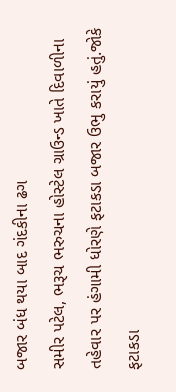બજાર બંધ થયા બાદ ગંદકીના ઢગ
સમીર પટેલ, ભરૂચ ભરુચના હોસ્ટેલ ગ્રાઉન્ડ ખાતે દિવાળીના તહેવાર પર હંગામી ધોરણે ફટાકડા બજાર ઉભુ કરાયું હતું.જોકે ફટાકડા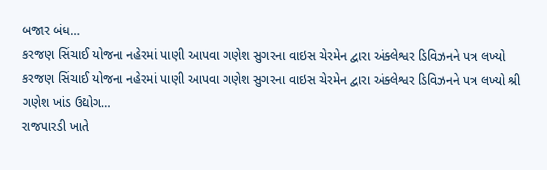બજાર બંધ…
કરજણ સિંચાઈ યોજના નહેરમાં પાણી આપવા ગણેશ સુગરના વાઇસ ચેરમેન દ્વારા અંક્લેશ્વર ડિવિઝનને પત્ર લખ્યો
કરજણ સિંચાઈ યોજના નહેરમાં પાણી આપવા ગણેશ સુગરના વાઇસ ચેરમેન દ્વારા અંક્લેશ્વર ડિવિઝનને પત્ર લખ્યો શ્રી ગણેશ ખાંડ ઉદ્યોગ…
રાજપારડી ખાતે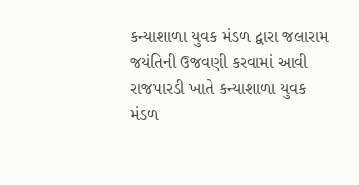કન્યાશાળા યુવક મંડળ દ્વારા જલારામ જયંતિની ઉજવણી કરવામાં આવી
રાજપારડી ખાતે કન્યાશાળા યુવક મંડળ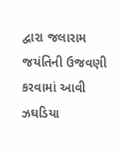દ્વારા જલારામ જયંતિની ઉજવણી કરવામાં આવી ઝઘડિયા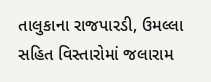તાલુકાના રાજપારડી, ઉમલ્લા સહિત વિસ્તારોમાં જલારામ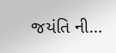જયંતિ ની…